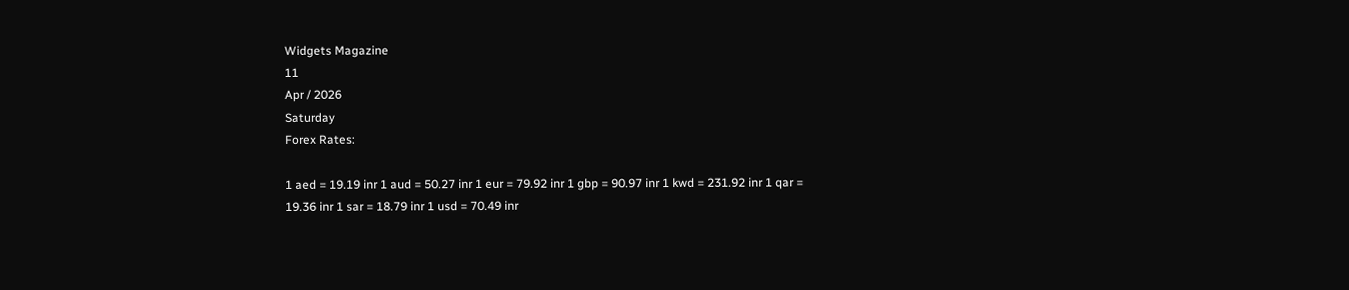Widgets Magazine
11
Apr / 2026
Saturday
Forex Rates:

1 aed = 19.19 inr 1 aud = 50.27 inr 1 eur = 79.92 inr 1 gbp = 90.97 inr 1 kwd = 231.92 inr 1 qar = 19.36 inr 1 sar = 18.79 inr 1 usd = 70.49 inr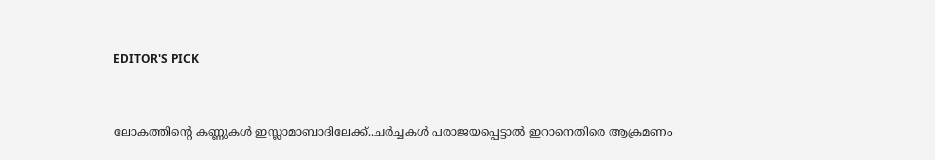EDITOR'S PICK


ലോകത്തിന്റെ കണ്ണുകള്‍ ഇസ്ലാമാബാദിലേക്ക്..ചര്‍ച്ചകള്‍ പരാജയപ്പെട്ടാല്‍ ഇറാനെതിരെ ആക്രമണം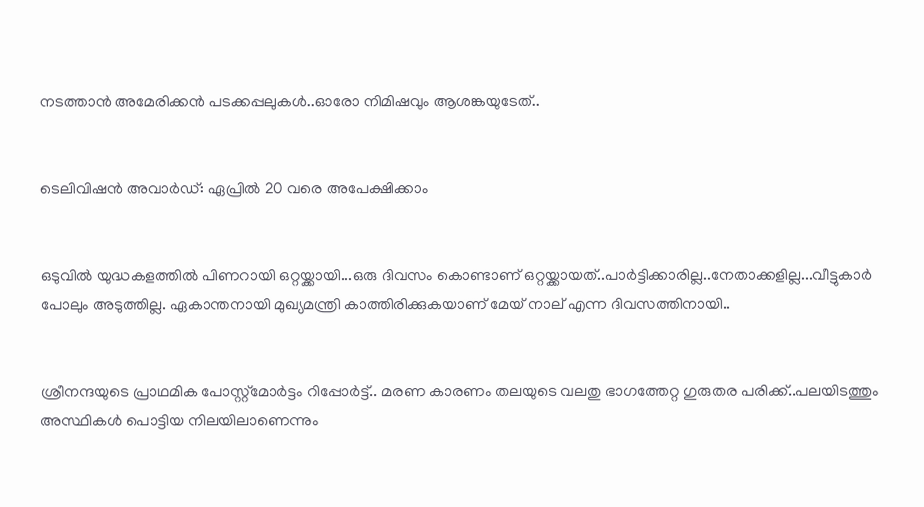നടത്താന്‍ അമേരിക്കന്‍ പടക്കപ്പലുകള്‍..ഓരോ നിമിഷവും ആശങ്കയുടേത്..


ടെലിവിഷന്‍ അവാര്‍ഡ്: ഏപ്രില്‍ 20 വരെ അപേക്ഷിക്കാം


ഒടുവിൽ യുദ്ധകളത്തിൽ പിണറായി ഒറ്റയ്ക്കായി...ഒരു ദിവസം കൊണ്ടാണ് ഒറ്റയ്ക്കായത്..പാർട്ടിക്കാരില്ല..നേതാക്കളില്ല...വീട്ടുകാർ പോലും അടുത്തില്ല. ഏകാന്തനായി മുഖ്യമന്ത്രി കാത്തിരിക്കുകയാണ് മേയ് നാല് എന്ന ദിവസത്തിനായി..


ശ്രീനന്ദയുടെ പ്രാഥമിക പോസ്റ്റ്‌മോര്‍ട്ടം റിപ്പോര്‍ട്ട്.. മരണ കാരണം തലയുടെ വലതു ഭാഗത്തേറ്റ ഗുരുതര പരിക്ക്..പലയിടത്തും അസ്ഥികള്‍ പൊട്ടിയ നിലയിലാണെന്നും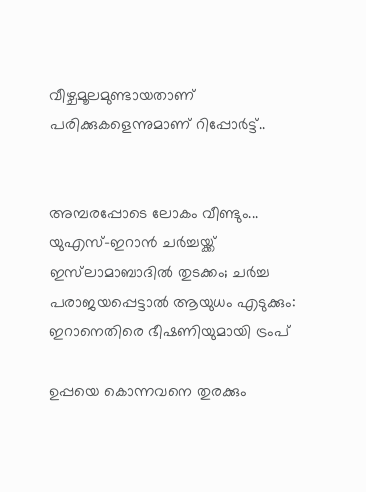വീഴ്ചമൂലമുണ്ടായതാണ് പരിക്കുകളെന്നുമാണ് റിപ്പോര്‍ട്ട്..


അമ്പരപ്പോടെ ലോകം വീണ്ടും... യുഎസ്–ഇറാൻ ചർച്ചയ്ക്ക് ഇസ്‌ലാമാബാദിൽ തുടക്കം; ചർച്ച പരാജയപ്പെട്ടാൽ ആയുധം എടുക്കും: ഇറാനെതിരെ ഭീഷണിയുമായി ട്രംപ്

ഉപ്പയെ കൊന്നവനെ തുരക്കും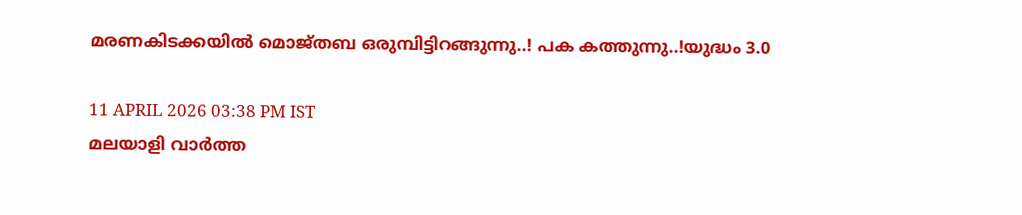മരണകിടക്കയിൽ മൊജ്തബ ഒരുമ്പിട്ടിറങ്ങുന്നു..! പക കത്തുന്നു..!യുദ്ധം 3.0

11 APRIL 2026 03:38 PM IST
മലയാളി വാര്‍ത്ത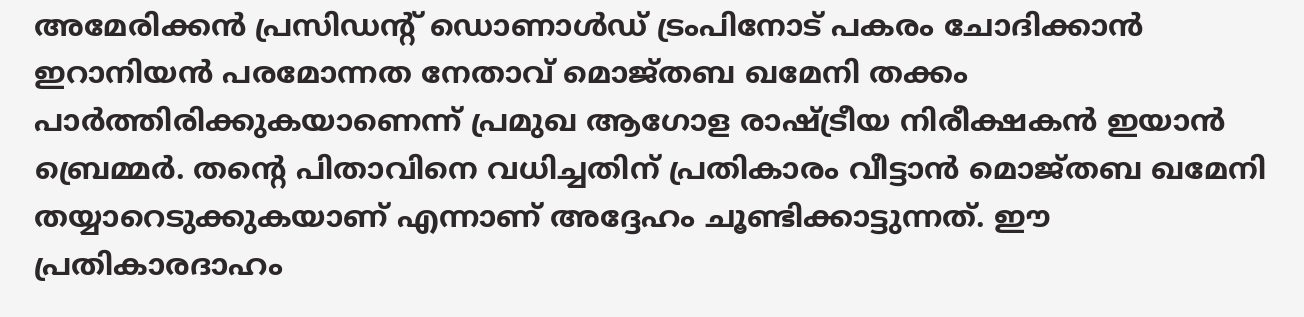അമേരിക്കന്‍ പ്രസിഡന്റ് ഡൊണാള്‍ഡ് ട്രംപിനോട് പകരം ചോദിക്കാന്‍ ഇറാനിയന്‍ പരമോന്നത നേതാവ് മൊജ്തബ ഖമേനി തക്കം പാര്‍ത്തിരിക്കുകയാണെന്ന് പ്രമുഖ ആഗോള രാഷ്ട്രീയ നിരീക്ഷകന്‍ ഇയാന്‍ ബ്രെമ്മര്‍. തന്റെ പിതാവിനെ വധിച്ചതിന് പ്രതികാരം വീട്ടാന്‍ മൊജ്തബ ഖമേനി തയ്യാറെടുക്കുകയാണ് എന്നാണ് അദ്ദേഹം ചൂണ്ടിക്കാട്ടുന്നത്. ഈ പ്രതികാരദാഹം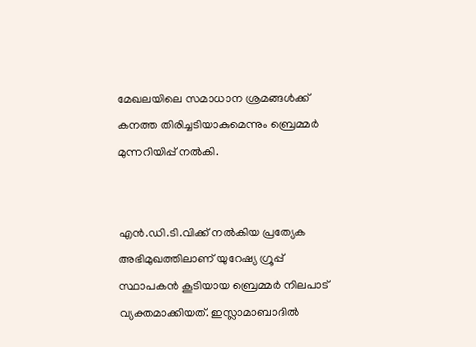മേഖലയിലെ സമാധാന ശ്രമങ്ങള്‍ക്ക് കനത്ത തിരിച്ചടിയാകുമെന്നും ബ്രെമ്മര്‍ മുന്നറിയിപ്പ് നല്‍കി.


എന്‍.ഡി.ടി.വിക്ക് നല്‍കിയ പ്രത്യേക അഭിമുഖത്തിലാണ് യുറേഷ്യ ഗ്രൂപ്പ് സ്ഥാപകന്‍ കൂടിയായ ബ്രെമ്മര്‍ നിലപാട് വ്യക്തമാക്കിയത്. ഇസ്ലാമാബാദില്‍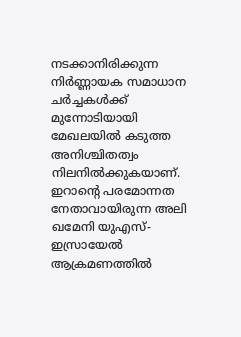നടക്കാനിരിക്കുന്ന നിര്‍ണ്ണായക സമാധാന ചര്‍ച്ചകള്‍ക്ക് മുന്നോടിയായി മേഖലയില്‍ കടുത്ത അനിശ്ചിതത്വം നിലനില്‍ക്കുകയാണ്. ഇറാന്റെ പരമോന്നത നേതാവായിരുന്ന അലി ഖമേനി യുഎസ്-ഇസ്രായേല്‍ ആക്രമണത്തില്‍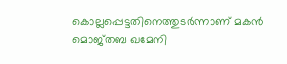കൊല്ലപ്പെട്ടതിനെത്തുടര്‍ന്നാണ് മകന്‍ മൊജ്തബ ഖമേനി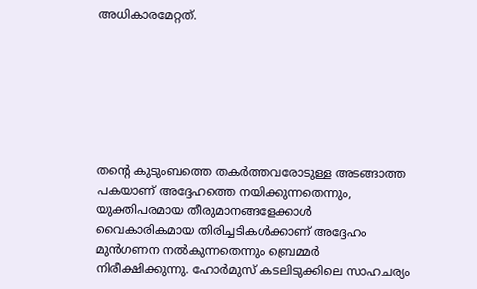അധികാരമേറ്റത്.







തന്റെ കുടുംബത്തെ തകര്‍ത്തവരോടുള്ള അടങ്ങാത്ത പകയാണ് അദ്ദേഹത്തെ നയിക്കുന്നതെന്നും, യുക്തിപരമായ തീരുമാനങ്ങളേക്കാള്‍ വൈകാരികമായ തിരിച്ചടികള്‍ക്കാണ് അദ്ദേഹം മുന്‍ഗണന നല്‍കുന്നതെന്നും ബ്രെമ്മര്‍ നിരീക്ഷിക്കുന്നു. ഹോര്‍മുസ് കടലിടുക്കിലെ സാഹചര്യം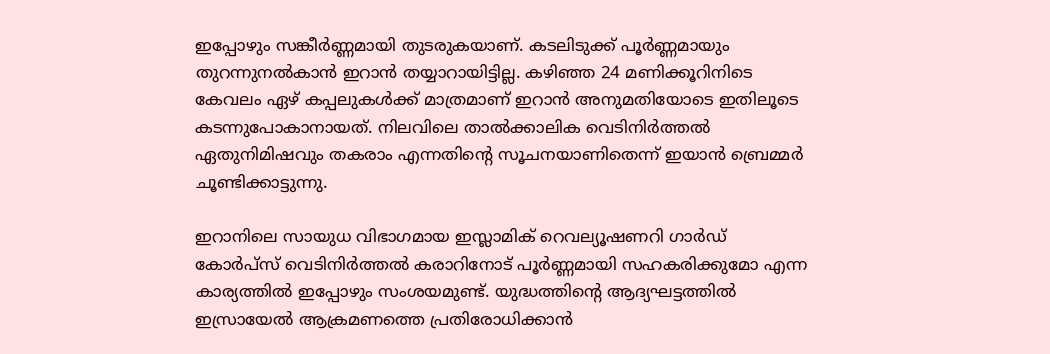ഇപ്പോഴും സങ്കീര്‍ണ്ണമായി തുടരുകയാണ്. കടലിടുക്ക് പൂര്‍ണ്ണമായും തുറന്നുനല്‍കാന്‍ ഇറാന്‍ തയ്യാറായിട്ടില്ല. കഴിഞ്ഞ 24 മണിക്കൂറിനിടെ കേവലം ഏഴ് കപ്പലുകള്‍ക്ക് മാത്രമാണ് ഇറാന്‍ അനുമതിയോടെ ഇതിലൂടെ കടന്നുപോകാനായത്. നിലവിലെ താല്‍ക്കാലിക വെടിനിര്‍ത്തല്‍ ഏതുനിമിഷവും തകരാം എന്നതിന്റെ സൂചനയാണിതെന്ന് ഇയാന്‍ ബ്രെമ്മര്‍ ചൂണ്ടിക്കാട്ടുന്നു.

ഇറാനിലെ സായുധ വിഭാഗമായ ഇസ്ലാമിക് റെവല്യൂഷണറി ഗാര്‍ഡ് കോര്‍പ്‌സ് വെടിനിര്‍ത്തല്‍ കരാറിനോട് പൂര്‍ണ്ണമായി സഹകരിക്കുമോ എന്ന കാര്യത്തില്‍ ഇപ്പോഴും സംശയമുണ്ട്. യുദ്ധത്തിന്റെ ആദ്യഘട്ടത്തില്‍ ഇസ്രായേല്‍ ആക്രമണത്തെ പ്രതിരോധിക്കാന്‍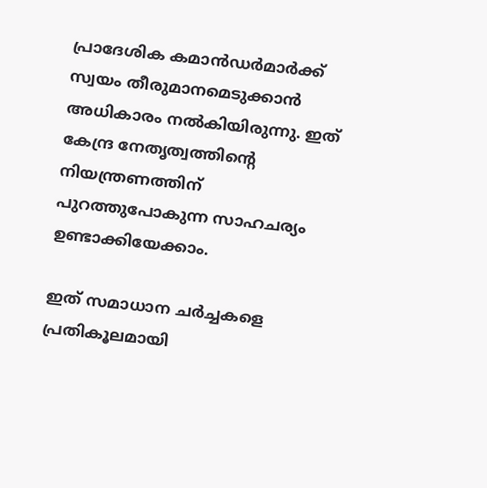പ്രാദേശിക കമാന്‍ഡര്‍മാര്‍ക്ക് സ്വയം തീരുമാനമെടുക്കാന്‍ അധികാരം നല്‍കിയിരുന്നു. ഇത് കേന്ദ്ര നേതൃത്വത്തിന്റെ നിയന്ത്രണത്തിന് പുറത്തുപോകുന്ന സാഹചര്യം ഉണ്ടാക്കിയേക്കാം.

ഇത് സമാധാന ചര്‍ച്ചകളെ പ്രതികൂലമായി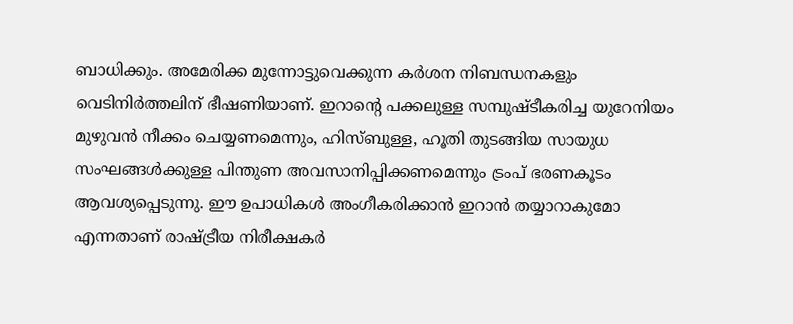ബാധിക്കും. അമേരിക്ക മുന്നോട്ടുവെക്കുന്ന കര്‍ശന നിബന്ധനകളും വെടിനിര്‍ത്തലിന് ഭീഷണിയാണ്. ഇറാന്റെ പക്കലുള്ള സമ്പുഷ്ടീകരിച്ച യുറേനിയം മുഴുവന്‍ നീക്കം ചെയ്യണമെന്നും, ഹിസ്ബുള്ള, ഹൂതി തുടങ്ങിയ സായുധ സംഘങ്ങള്‍ക്കുള്ള പിന്തുണ അവസാനിപ്പിക്കണമെന്നും ട്രംപ് ഭരണകൂടം ആവശ്യപ്പെടുന്നു. ഈ ഉപാധികള്‍ അംഗീകരിക്കാന്‍ ഇറാന്‍ തയ്യാറാകുമോ എന്നതാണ് രാഷ്ട്രീയ നിരീക്ഷകര്‍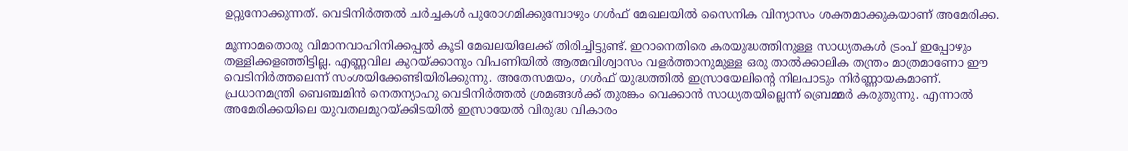ഉറ്റുനോക്കുന്നത്. വെടിനിര്‍ത്തല്‍ ചര്‍ച്ചകള്‍ പുരോഗമിക്കുമ്പോഴും ഗള്‍ഫ് മേഖലയില്‍ സൈനിക വിന്യാസം ശക്തമാക്കുകയാണ് അമേരിക്ക.

മൂന്നാമതൊരു വിമാനവാഹിനിക്കപ്പല്‍ കൂടി മേഖലയിലേക്ക് തിരിച്ചിട്ടുണ്ട്. ഇറാനെതിരെ കരയുദ്ധത്തിനുള്ള സാധ്യതകള്‍ ട്രംപ് ഇപ്പോഴും തള്ളിക്കളഞ്ഞിട്ടില്ല. എണ്ണവില കുറയ്ക്കാനും വിപണിയില്‍ ആത്മവിശ്വാസം വളര്‍ത്താനുമുള്ള ഒരു താല്‍ക്കാലിക തന്ത്രം മാത്രമാണോ ഈ വെടിനിര്‍ത്തലെന്ന് സംശയിക്കേണ്ടിയിരിക്കുന്നു. അതേസമയം, ഗള്‍ഫ് യുദ്ധത്തില്‍ ഇസ്രായേലിന്റെ നിലപാടും നിര്‍ണ്ണായകമാണ്. പ്രധാനമന്ത്രി ബെഞ്ചമിന്‍ നെതന്യാഹു വെടിനിര്‍ത്തല്‍ ശ്രമങ്ങള്‍ക്ക് തുരങ്കം വെക്കാന്‍ സാധ്യതയില്ലെന്ന് ബ്രെമ്മര്‍ കരുതുന്നു. എന്നാല്‍ അമേരിക്കയിലെ യുവതലമുറയ്ക്കിടയില്‍ ഇസ്രായേല്‍ വിരുദ്ധ വികാരം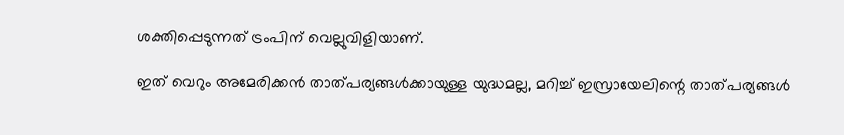ശക്തിപ്പെടുന്നത് ട്രംപിന് വെല്ലുവിളിയാണ്.

ഇത് വെറും അമേരിക്കന്‍ താത്പര്യങ്ങള്‍ക്കായുള്ള യുദ്ധമല്ല, മറിച്ച് ഇസ്രായേലിന്റെ താത്പര്യങ്ങള്‍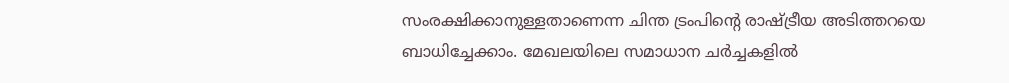സംരക്ഷിക്കാനുള്ളതാണെന്ന ചിന്ത ട്രംപിന്റെ രാഷ്ട്രീയ അടിത്തറയെ ബാധിച്ചേക്കാം. മേഖലയിലെ സമാധാന ചര്‍ച്ചകളില്‍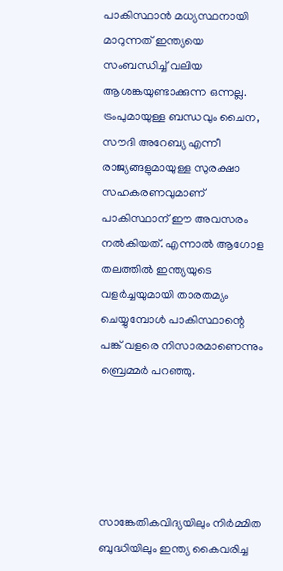പാകിസ്ഥാന്‍ മധ്യസ്ഥനായി മാറുന്നത് ഇന്ത്യയെ സംബന്ധിച്ച് വലിയ ആശങ്കയുണ്ടാക്കുന്ന ഒന്നല്ല. ട്രംപുമായുള്ള ബന്ധവും ചൈന, സൗദി അറേബ്യ എന്നീ രാജ്യങ്ങളുമായുള്ള സുരക്ഷാ സഹകരണവുമാണ് പാകിസ്ഥാന് ഈ അവസരം നല്‍കിയത്. എന്നാല്‍ ആഗോള തലത്തില്‍ ഇന്ത്യയുടെ വളര്‍ച്ചയുമായി താരതമ്യം ചെയ്യുമ്പോള്‍ പാകിസ്ഥാന്റെ പങ്ക് വളരെ നിസാരമാണെന്നും ബ്രെമ്മര്‍ പറഞ്ഞു.





സാങ്കേതികവിദ്യയിലും നിര്‍മ്മിത ബുദ്ധിയിലും ഇന്ത്യ കൈവരിച്ച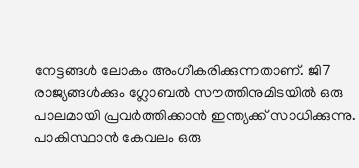നേട്ടങ്ങള്‍ ലോകം അംഗീകരിക്കുന്നതാണ്. ജി7 രാജ്യങ്ങള്‍ക്കും ഗ്ലോബല്‍ സൗത്തിനുമിടയില്‍ ഒരു പാലമായി പ്രവര്‍ത്തിക്കാന്‍ ഇന്ത്യക്ക് സാധിക്കുന്നു. പാകിസ്ഥാന്‍ കേവലം ഒരു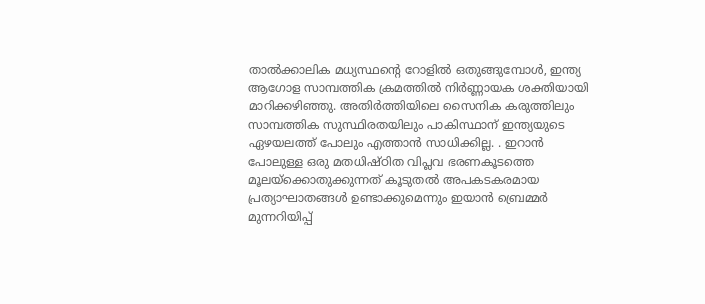താല്‍ക്കാലിക മധ്യസ്ഥന്റെ റോളില്‍ ഒതുങ്ങുമ്പോള്‍, ഇന്ത്യ ആഗോള സാമ്പത്തിക ക്രമത്തില്‍ നിര്‍ണ്ണായക ശക്തിയായി മാറിക്കഴിഞ്ഞു. അതിര്‍ത്തിയിലെ സൈനിക കരുത്തിലും സാമ്പത്തിക സുസ്ഥിരതയിലും പാകിസ്ഥാന് ഇന്ത്യയുടെ ഏഴയലത്ത് പോലും എത്താന്‍ സാധിക്കില്ല. . ഇറാന്‍ പോലുള്ള ഒരു മതധിഷ്ഠിത വിപ്ലവ ഭരണകൂടത്തെ മൂലയ്ക്കൊതുക്കുന്നത് കൂടുതല്‍ അപകടകരമായ പ്രത്യാഘാതങ്ങള്‍ ഉണ്ടാക്കുമെന്നും ഇയാന്‍ ബ്രെമ്മര്‍ മുന്നറിയിപ്പ്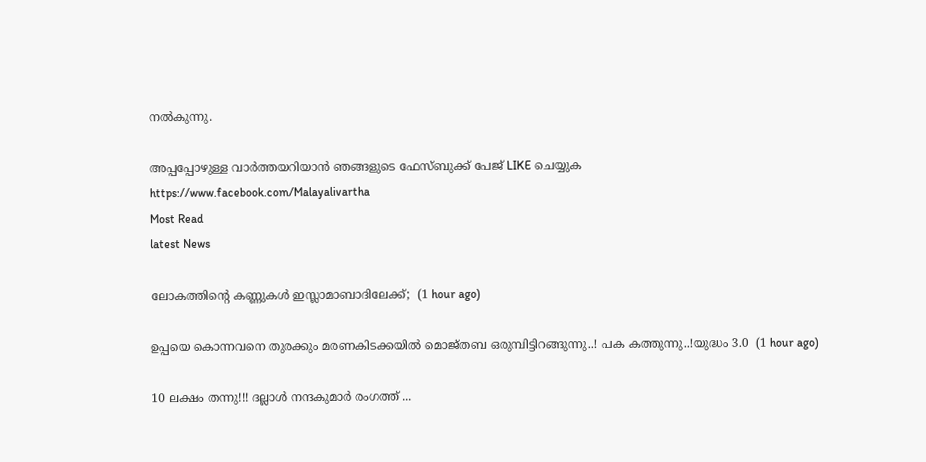നല്‍കുന്നു.

അപ്പപ്പോഴുള്ള വാര്‍ത്തയറിയാന്‍ ഞങ്ങളുടെ ഫേസ്‌ബുക്ക്‌ പേജ് LIKE ചെയ്യുക
https://www.facebook.com/Malayalivartha
Most Read
latest News

ലോകത്തിന്റെ കണ്ണുകള്‍ ഇസ്ലാമാബാദിലേക്ക്;  (1 hour ago)

ഉപ്പയെ കൊന്നവനെ തുരക്കും മരണകിടക്കയിൽ മൊജ്തബ ഒരുമ്പിട്ടിറങ്ങുന്നു..! പക കത്തുന്നു..!യുദ്ധം 3.0  (1 hour ago)

10 ലക്ഷം തന്നു!!! ദല്ലാൾ നന്ദകുമാർ രംഗത്ത് ...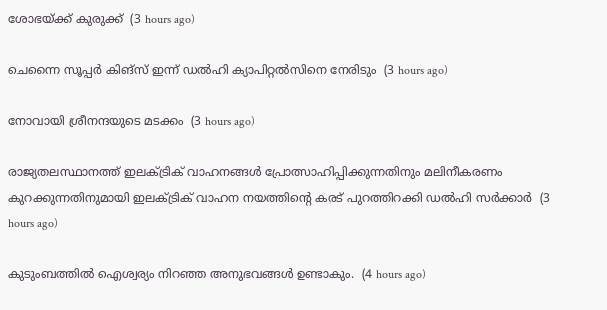ശോഭയ്ക്ക് കുരുക്ക്  (3 hours ago)

ചെന്നൈ സൂപ്പർ കിങ്‌സ് ഇന്ന് ഡൽഹി ക്യാപിറ്റൽസിനെ നേരിടും  (3 hours ago)

നോവായി ശ്രീനന്ദയുടെ മടക്കം  (3 hours ago)

രാജ്യതലസ്ഥാനത്ത് ഇലക്ട്രിക് വാഹനങ്ങൾ പ്രോത്സാഹിപ്പിക്കുന്നതിനും മലിനീകരണം കുറക്കുന്നതിനുമായി ഇലക്ട്രിക് വാഹന നയത്തിന്റെ കരട് പുറത്തിറക്കി ഡൽഹി സർക്കാർ  (3 hours ago)

കുടുംബത്തിൽ ഐശ്വര്യം നിറഞ്ഞ അനുഭവങ്ങൾ ഉണ്ടാകും.  (4 hours ago)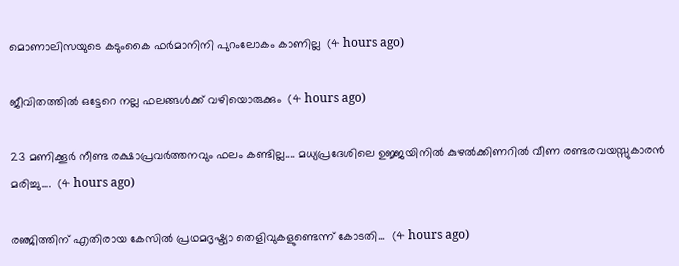മൊണാലിസയുടെ കടുംകൈ ഫർമാനിനി പുറംലോകം കാണില്ല  (4 hours ago)

ജീവിതത്തിൽ ഒട്ടേറെ നല്ല ഫലങ്ങൾക്ക് വഴിയൊരുക്കും  (4 hours ago)

23 മണിക്കൂർ നീണ്ട രക്ഷാപ്രവർത്തനവും ഫലം കണ്ടില്ല.... മധ്യപ്രദേശിലെ ഉജ്ജയിനിൽ കുഴൽക്കിണറിൽ വീണ രണ്ടരവയസ്സുകാരൻ മരിച്ചു....  (4 hours ago)

രഞ്ജിത്തിന് എതിരായ കേസിൽ പ്രഥമദൃഷ്ട്യാ തെളിവുകളുണ്ടെന്ന് കോടതി...  (4 hours ago)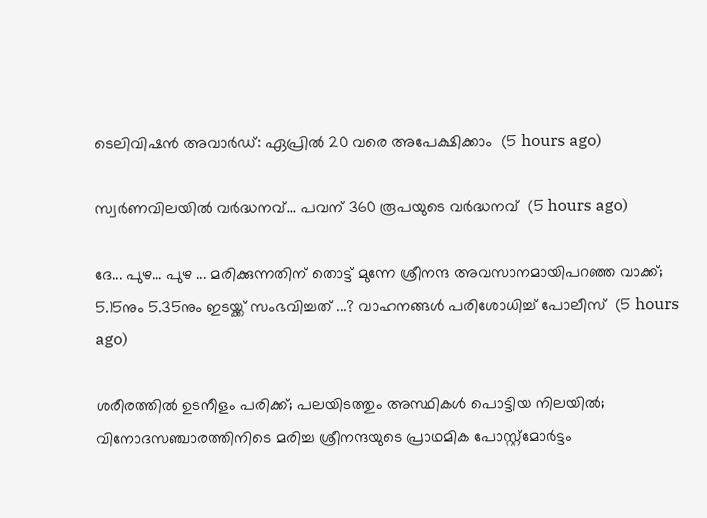ടെലിവിഷന്‍ അവാര്‍ഡ്: ഏപ്രില്‍ 20 വരെ അപേക്ഷിക്കാം  (5 hours ago)

സ്വര്‍ണവിലയില്‍ വർദ്ധനവ്... പവന് 360 രൂപയുടെ വർദ്ധനവ്  (5 hours ago)

ദേ... പുഴ... പുഴ ... മരിക്കുന്നതിന് തൊട്ട് മുന്നേ ശ്രീനന്ദ അവസാനമായിപറഞ്ഞ വാക്ക്; 5.15നും 5.35നും ഇടയ്ക്ക് സംഭവിച്ചത് ...? വാഹനങ്ങൾ പരിശോധിച്ച് പോലീസ്  (5 hours ago)

ശരീരത്തിൽ ഉടനീളം പരിക്ക്; പലയിടത്തും അസ്ഥികൾ പൊട്ടിയ നിലയിൽ; വിനോദസഞ്ചാരത്തിനിടെ മരിച്ച ശ്രീനന്ദയുടെ പ്രാഥമിക പോസ്റ്റ്മോർട്ടം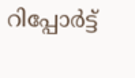റിപ്പോർട്ട്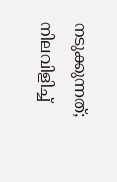നടുക്കുന്നത്; നിലവിളിച്ച്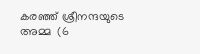കരഞ്ഞ് ശ്രീനന്ദയുടെ അമ്മ  (6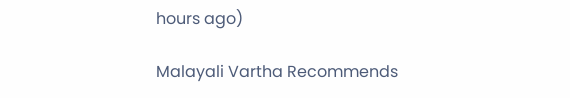hours ago)

Malayali Vartha Recommends